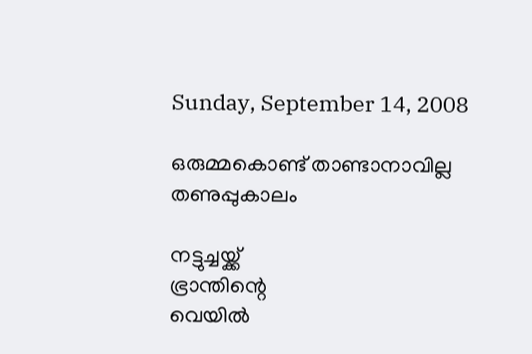Sunday, September 14, 2008

ഒരുമ്മകൊണ്ട്‌ താണ്ടാനാവില്ല തണുപ്പുകാലം

നട്ടുച്ചയ്ക്ക്‌
ഭ്രാന്തിന്റെ
വെയില്‍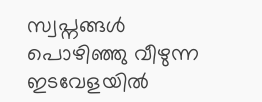സ്വപ്നങ്ങള്‍
പൊഴിഞ്ഞു വീഴുന്ന
ഇടവേളയില്‍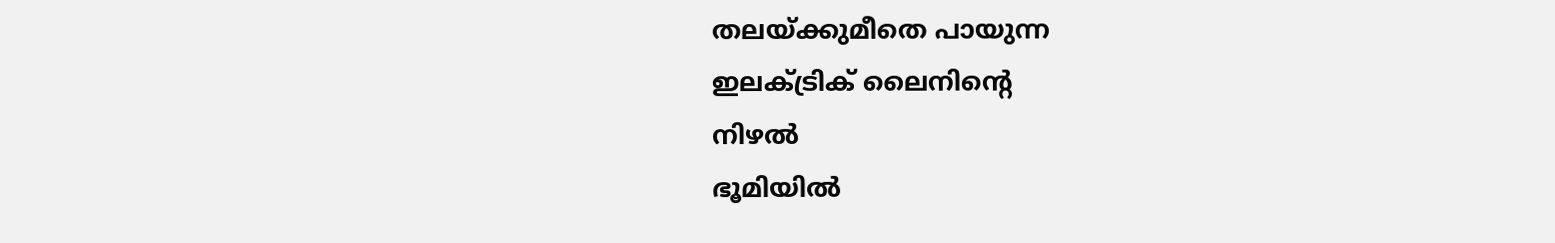തലയ്ക്കുമീതെ പായുന്ന
ഇലക്ട്രിക്‌ ലൈനിന്റെ
നിഴല്‍
ഭൂമിയില്‍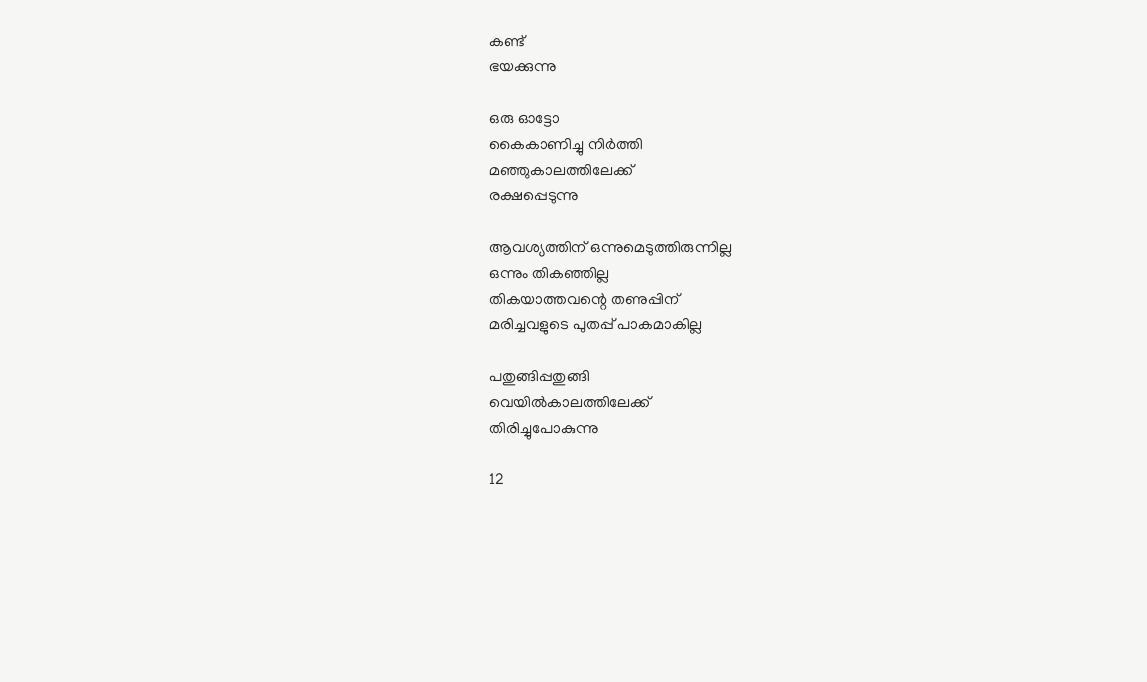കണ്ട്‌
ഭയക്കുന്നു

ഒരു ഓട്ടോ
കൈകാണിച്ചു നിര്‍ത്തി
മഞ്ഞുകാലത്തിലേക്ക്‌
രക്ഷപ്പെടുന്നു

ആവശ്യത്തിന്‌ ഒന്നുമെടുത്തിരുന്നില്ല
ഒന്നും തികഞ്ഞില്ല
തികയാത്തവന്റെ തണുപ്പിന്‌
മരിച്ചവളുടെ പുതപ്പ്‌ പാകമാകില്ല

പതുങ്ങിപ്പതുങ്ങി
വെയില്‍കാലത്തിലേക്ക്‌
തിരിച്ചുപോകുന്നു

12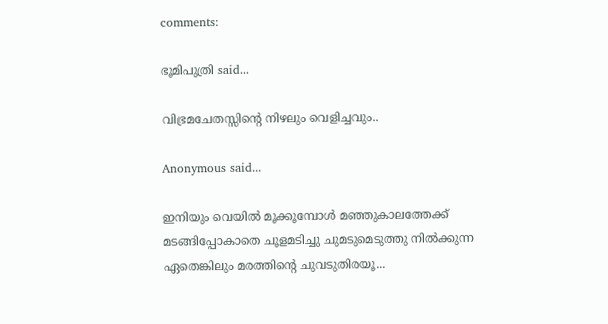comments:

ഭൂമിപുത്രി said...

വിഭ്രമചേതസ്സിന്റെ നിഴലും വെളിച്ചവും..

Anonymous said...

ഇനിയും വെയില്‍ മൂക്കൂമ്പോള്‍ മഞ്ഞുകാലത്തേക്ക് മടങ്ങിപ്പോകാതെ ചൂളമടിച്ചു ചുമടുമെടുത്തു നില്‍ക്കുന്ന ഏതെങ്കിലും മരത്തിന്റെ ചുവടുതിരയൂ...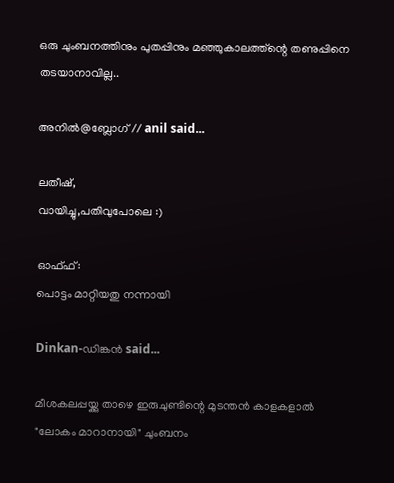ഒരു ചുംബനത്തിനും പുതപ്പിനും മഞ്ഞുകാലത്ത്ന്റെ തണുപ്പിനെ തടയാനാവില്ല..

അനില്‍@ബ്ലോഗ് // anil said...

ലതീഷ്,
വായിച്ചു,പതിവുപോലെ :)

ഓഫ്ഫ്:
പൊട്ടം മാറ്റിയതു നന്നായി

Dinkan-ഡിങ്കന്‍ said...

മീശകലപ്പയ്ക്കു താഴെ ഇരുചുണ്ടിന്റെ മുടന്തന്‍ കാളകളാല്‍ "ലോകം മാറാനായി" ചുംബനം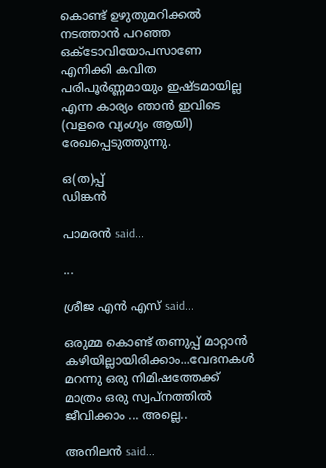കൊണ്ട് ഉഴുതുമറിക്കല്‍ നടത്താന്‍ പറഞ്ഞ ഒക്ടോവിയോപസാണേ എനിക്കി കവിത പരിപൂര്‍ണ്ണമായും ഇഷ്ടമായില്ല എന്ന കാര്യം ഞാന്‍ ഇവിടെ (വളരെ വ്യംഗ്യം ആയി) രേഖപ്പെടുത്തുന്നു.

ഒ(ത)പ്പ്
ഡിങ്കന്‍

പാമരന്‍ said...

...

ശ്രീജ എന്‍ എസ് said...

ഒരുമ്മ കൊണ്ട് തണുപ്പ് മാറ്റാന്‍ കഴിയില്ലായിരിക്കാം...വേദനകള്‍ മറന്നു ഒരു നിമിഷത്തേക്ക് മാത്രം ഒരു സ്വപ്നത്തില്‍ ജീവിക്കാം ... അല്ലെ..

അനിലൻ said...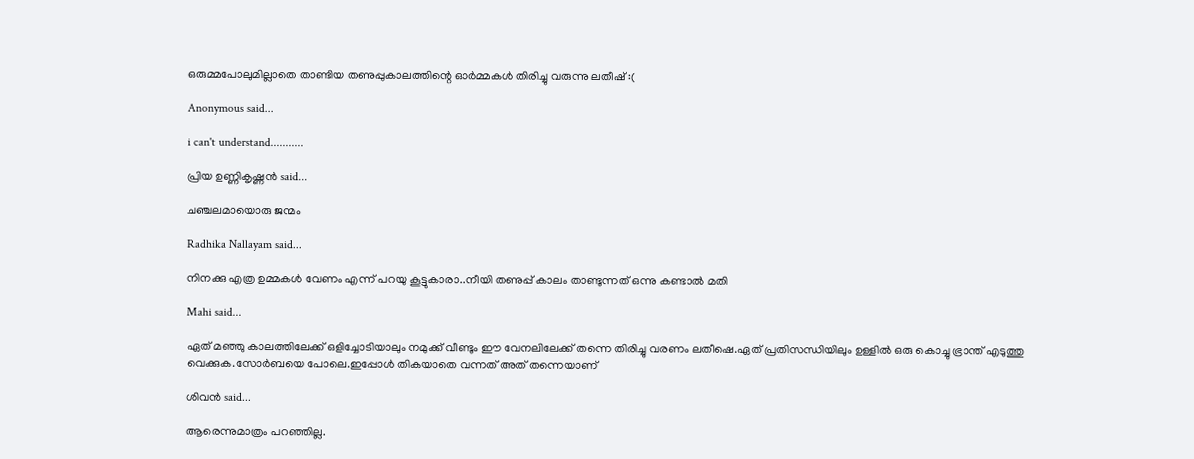ഒരുമ്മപോലുമില്ലാതെ താണ്ടിയ തണുപ്പുകാലത്തിന്റെ ഓര്‍മ്മകള്‍ തിരിച്ചു വരുന്നു ലതീഷ് :(

Anonymous said...

i can't understand...........

പ്രിയ ഉണ്ണികൃഷ്ണന്‍ said...

ചഞ്ചലമായൊരു ജന്മം

Radhika Nallayam said...

നിനക്കു എത്ര ഉമ്മകള്‍ വേണം എന്ന് പറയു കൂട്ടുകാരാ..നീയി തണുപ്പ് കാലം താണ്ടുന്നത് ഒന്നു കണ്ടാല്‍ മതി

Mahi said...

ഏത്‌ മഞ്ഞു കാലത്തിലേക്ക്‌ ഒളിച്ചോടിയാലും നമുക്ക്‌ വീണ്ടും ഈ വേനലിലേക്ക്‌ തന്നെ തിരിച്ചു വരണം ലതീഷെ.ഏത്‌ പ്രതിസന്ധിയിലും ഉള്ളില്‍ ഒരു കൊച്ചു ഭ്രാന്ത്‌ എടുത്തു വെക്കുക.സോര്‍ബയെ പോലെ.ഇപ്പോള്‍ തികയാതെ വന്നത്‌ അത്‌ തന്നെയാണ്‌

ശിവന്‍ said...

ആരെന്നുമാത്രം പറഞ്ഞില്ല.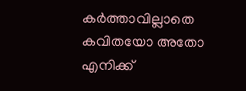കര്‍ത്താവില്ലാതെ കവിതയോ അതോ എനിക്ക്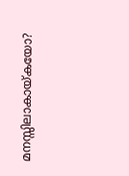മനസ്സിലാകായ്കയോ?